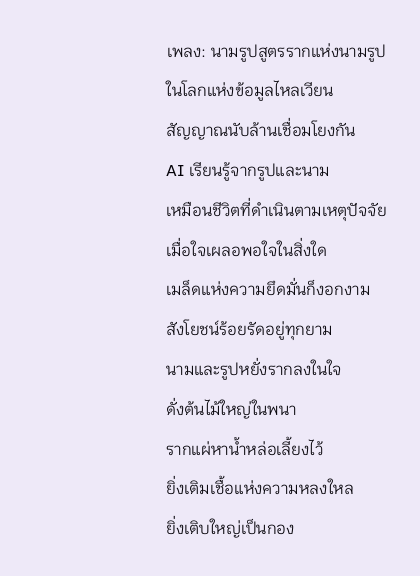เพลง: นามรูปสูตรรากแห่งนามรูป
ในโลกแห่งข้อมูลไหลเวียน
สัญญาณนับล้านเชื่อมโยงกัน
AI เรียนรู้จากรูปและนาม
เหมือนชีวิตที่ดำเนินตามเหตุปัจจัย
เมื่อใจเผลอพอใจในสิ่งใด
เมล็ดแห่งความยึดมั่นก็งอกงาม
สังโยชน์ร้อยรัดอยู่ทุกยาม
นามและรูปหยั่งรากลงในใจ
ดั่งต้นไม้ใหญ่ในพนา
รากแผ่หาน้ำหล่อเลี้ยงไว้
ยิ่งเติมเชื้อแห่งความหลงใหล
ยิ่งเติบใหญ่เป็นกอง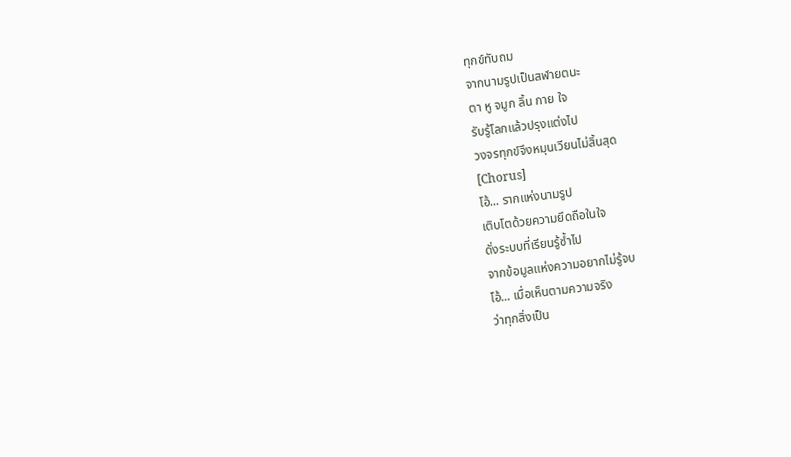ทุกข์ทับถม
จากนามรูปเป็นสฬายตนะ
ตา หู จมูก ลิ้น กาย ใจ
รับรู้โลกแล้วปรุงแต่งไป
วงจรทุกข์จึงหมุนเวียนไม่สิ้นสุด
[Chorus]
โอ้... รากแห่งนามรูป
เติบโตด้วยความยึดถือในใจ
ดั่งระบบที่เรียนรู้ซ้ำไป
จากข้อมูลแห่งความอยากไม่รู้จบ
โอ้... เมื่อเห็นตามความจริง
ว่าทุกสิ่งเป็น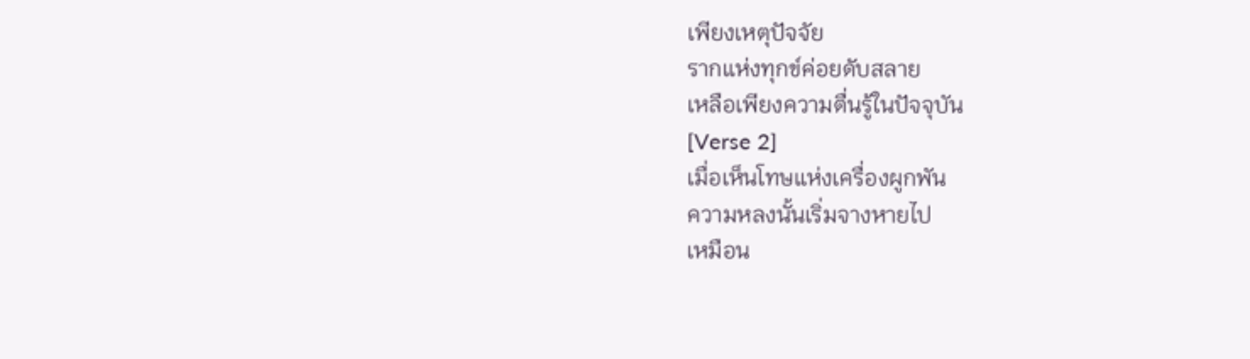เพียงเหตุปัจจัย
รากแห่งทุกข์ค่อยดับสลาย
เหลือเพียงความตื่นรู้ในปัจจุบัน
[Verse 2]
เมื่อเห็นโทษแห่งเครื่องผูกพัน
ความหลงนั้นเริ่มจางหายไป
เหมือน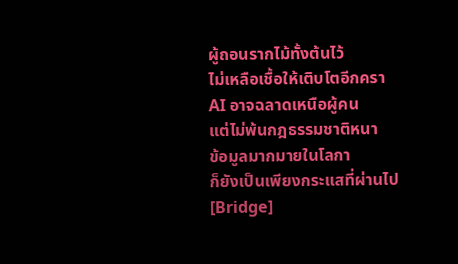ผู้ถอนรากไม้ทั้งต้นไว้
ไม่เหลือเชื้อให้เติบโตอีกครา
AI อาจฉลาดเหนือผู้คน
แต่ไม่พ้นกฎธรรมชาติหนา
ข้อมูลมากมายในโลกา
ก็ยังเป็นเพียงกระแสที่ผ่านไป
[Bridge]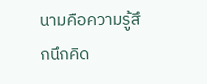นามคือความรู้สึกนึกคิด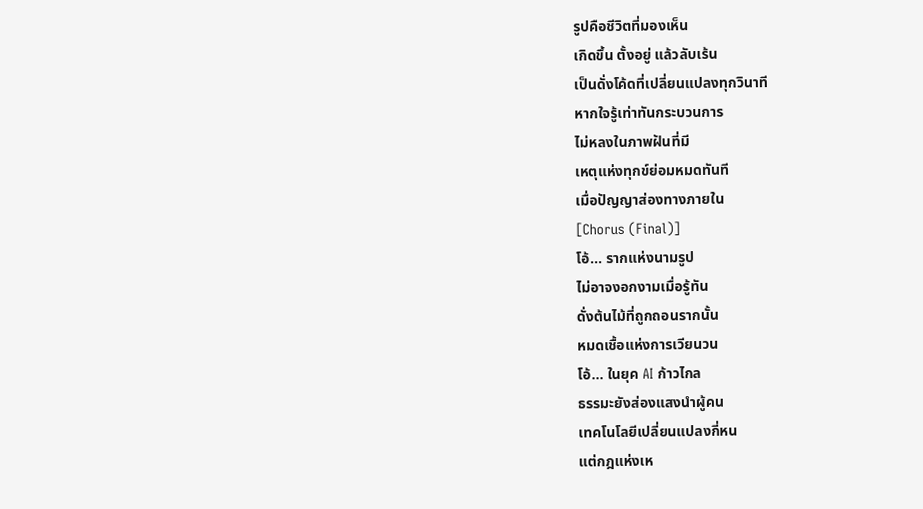รูปคือชีวิตที่มองเห็น
เกิดขึ้น ตั้งอยู่ แล้วลับเร้น
เป็นดั่งโค้ดที่เปลี่ยนแปลงทุกวินาที
หากใจรู้เท่าทันกระบวนการ
ไม่หลงในภาพฝันที่มี
เหตุแห่งทุกข์ย่อมหมดทันที
เมื่อปัญญาส่องทางภายใน
[Chorus (Final)]
โอ้... รากแห่งนามรูป
ไม่อาจงอกงามเมื่อรู้ทัน
ดั่งต้นไม้ที่ถูกถอนรากนั้น
หมดเชื้อแห่งการเวียนวน
โอ้... ในยุค AI ก้าวไกล
ธรรมะยังส่องแสงนำผู้คน
เทคโนโลยีเปลี่ยนแปลงกี่หน
แต่กฎแห่งเห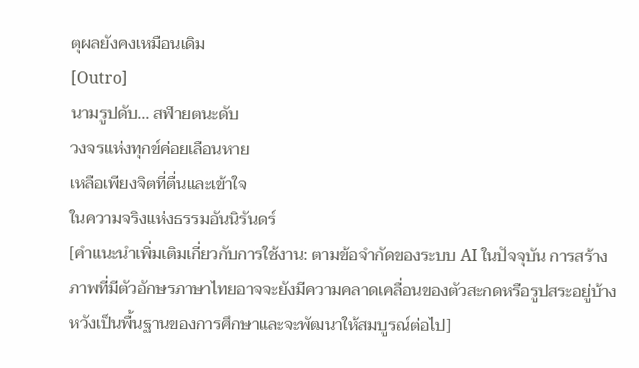ตุผลยังคงเหมือนเดิม
[Outro]
นามรูปดับ... สฬายตนะดับ
วงจรแห่งทุกข์ค่อยเลือนหาย
เหลือเพียงจิตที่ตื่นและเข้าใจ
ในความจริงแห่งธรรมอันนิรันดร์
[คำแนะนำเพิ่มเติมเกี่ยวกับการใช้งาน: ตามข้อจำกัดของระบบ AI ในปัจจุบัน การสร้างภาพที่มีตัวอักษรภาษาไทยอาจจะยังมีความคลาดเคลื่อนของตัวสะกดหรือรูปสระอยู่บ้าง หวังเป็นพื้นฐานของการศึกษาและจะพัฒนาให้สมบูรณ์ต่อไป]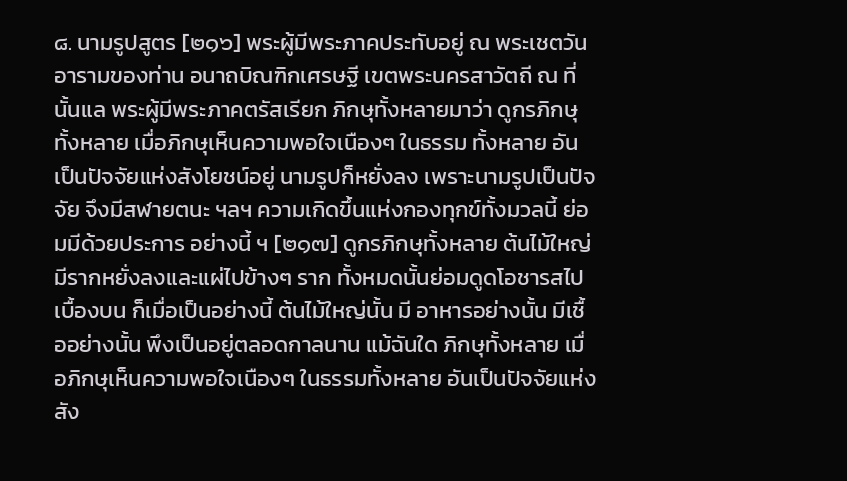๘. นามรูปสูตร [๒๑๖] พระผู้มีพระภาคประทับอยู่ ณ พระเชตวัน อารามของท่าน อนาถบิณฑิกเศรษฐี เขตพระนครสาวัตถี ณ ที่นั้นแล พระผู้มีพระภาคตรัสเรียก ภิกษุทั้งหลายมาว่า ดูกรภิกษุทั้งหลาย เมื่อภิกษุเห็นความพอใจเนืองๆ ในธรรม ทั้งหลาย อันเป็นปัจจัยแห่งสังโยชน์อยู่ นามรูปก็หยั่งลง เพราะนามรูปเป็นปัจจัย จึงมีสฬายตนะ ฯลฯ ความเกิดขึ้นแห่งกองทุกข์ทั้งมวลนี้ ย่อมมีด้วยประการ อย่างนี้ ฯ [๒๑๗] ดูกรภิกษุทั้งหลาย ต้นไม้ใหญ่มีรากหยั่งลงและแผ่ไปข้างๆ ราก ทั้งหมดนั้นย่อมดูดโอชารสไปเบื้องบน ก็เมื่อเป็นอย่างนี้ ต้นไม้ใหญ่นั้น มี อาหารอย่างนั้น มีเชื้ออย่างนั้น พึงเป็นอยู่ตลอดกาลนาน แม้ฉันใด ภิกษุทั้งหลาย เมื่อภิกษุเห็นความพอใจเนืองๆ ในธรรมทั้งหลาย อันเป็นปัจจัยแห่งสัง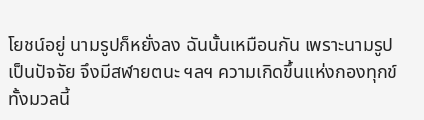โยชน์อยู่ นามรูปก็หยั่งลง ฉันนั้นเหมือนกัน เพราะนามรูปเป็นปัจจัย จึงมีสฬายตนะ ฯลฯ ความเกิดขึ้นแห่งกองทุกข์ทั้งมวลนี้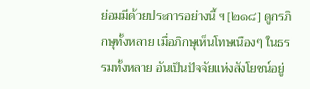ย่อมมีด้วยประการอย่างนี้ ฯ [๒๑๘] ดูกรภิกษุทั้งหลาย เมื่อภิกษุเห็นโทษเนืองๆ ในธรรมทั้งหลาย อันเป็นปัจจัยแห่งสังโยชน์อยู่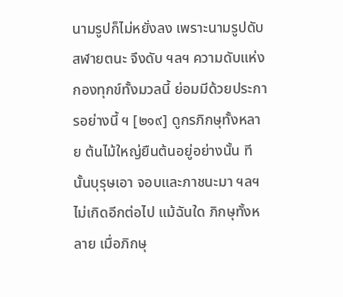นามรูปก็ไม่หยั่งลง เพราะนามรูปดับ สฬายตนะ จึงดับ ฯลฯ ความดับแห่งกองทุกข์ทั้งมวลนี้ ย่อมมีด้วยประการอย่างนี้ ฯ [๒๑๙] ดูกรภิกษุทั้งหลาย ต้นไม้ใหญ่ยืนต้นอยู่อย่างนั้น ทีนั้นบุรุษเอา จอบและภาชนะมา ฯลฯ ไม่เกิดอีกต่อไป แม้ฉันใด ภิกษุทั้งหลาย เมื่อภิกษุ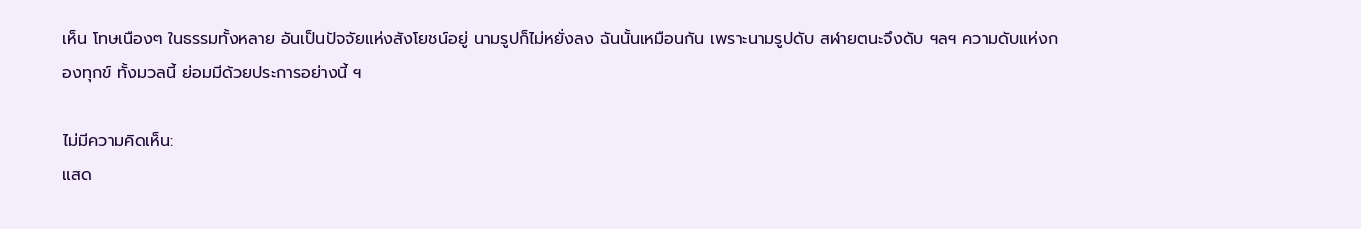เห็น โทษเนืองๆ ในธรรมทั้งหลาย อันเป็นปัจจัยแห่งสังโยชน์อยู่ นามรูปก็ไม่หยั่งลง ฉันนั้นเหมือนกัน เพราะนามรูปดับ สฬายตนะจึงดับ ฯลฯ ความดับแห่งกองทุกข์ ทั้งมวลนี้ ย่อมมีด้วยประการอย่างนี้ ฯ

ไม่มีความคิดเห็น:
แสด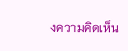งความคิดเห็น